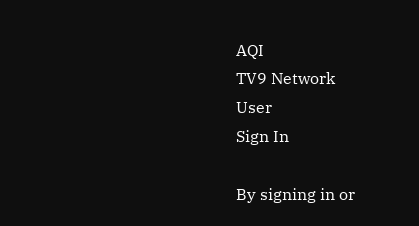AQI
TV9 Network
User
Sign In

By signing in or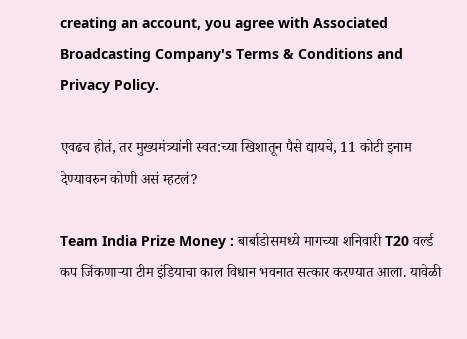creating an account, you agree with Associated Broadcasting Company's Terms & Conditions and Privacy Policy.

एवढच होतं, तर मुख्यमंत्र्यांनी स्वत:च्या खिशातून पैसे द्यायचे, 11 कोटी इनाम देण्यावरुन कोणी असं म्हटलं?

Team India Prize Money : बार्बाडोसमध्ये मागच्या शनिवारी T20 वर्ल्ड कप जिंकणाऱ्या टीम इंडियाचा काल विधान भवनात सत्कार करण्यात आला. यावेळी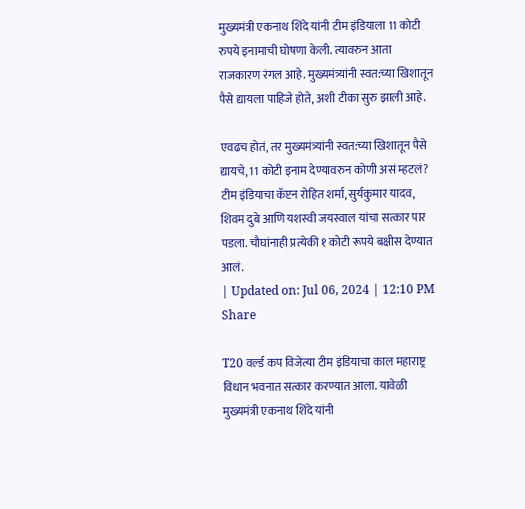मुख्यमंत्री एकनाथ शिंदे यांनी टीम इंडियाला 11 कोटी रुपये इनामाची घोषणा केली. त्यावरुन आता राजकारण रंगल आहे. मुख्यमंत्र्यांनी स्वत:च्या खिशातून पैसे द्यायला पाहिजे होते, अशी टीका सुरु झाली आहे.

एवढच होतं, तर मुख्यमंत्र्यांनी स्वत:च्या खिशातून पैसे द्यायचे, 11 कोटी इनाम देण्यावरुन कोणी असं म्हटलं?
टीम इंडियाचा कॅप्टन रोहित शर्मा, सुर्यकुमार यादव, शिवम दुबे आणि यशस्वी जयस्वाल यांचा सत्कार पार पडला. चौघांनाही प्रत्येकी १ कोटी रूपये बक्षीस देण्यात आलं.
| Updated on: Jul 06, 2024 | 12:10 PM
Share

T20 वर्ल्ड कप विजेत्या टीम इंडियाचा काल महाराष्ट्र विधान भवनात सत्कार करण्यात आला. यावेळी मुख्यमंत्री एकनाथ शिंदे यांनी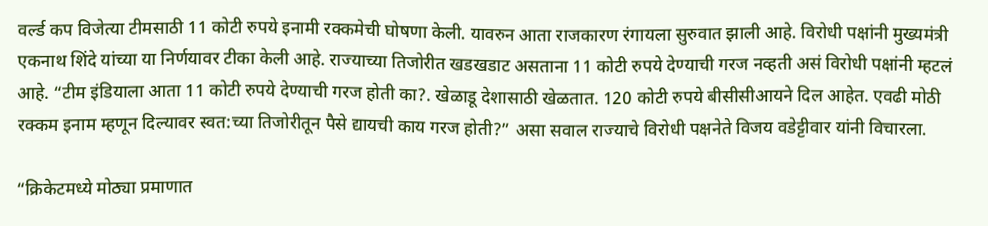वर्ल्ड कप विजेत्या टीमसाठी 11 कोटी रुपये इनामी रक्कमेची घोषणा केली. यावरुन आता राजकारण रंगायला सुरुवात झाली आहे. विरोधी पक्षांनी मुख्यमंत्री एकनाथ शिंदे यांच्या या निर्णयावर टीका केली आहे. राज्याच्या तिजोरीत खडखडाट असताना 11 कोटी रुपये देण्याची गरज नव्हती असं विरोधी पक्षांनी म्हटलं आहे. “टीम इंडियाला आता 11 कोटी रुपये देण्याची गरज होती का?. खेळाडू देशासाठी खेळतात. 120 कोटी रुपये बीसीसीआयने दिल आहेत. एवढी मोठी रक्कम इनाम म्हणून दिल्यावर स्वत:च्या तिजोरीतून पैसे द्यायची काय गरज होती?” असा सवाल राज्याचे विरोधी पक्षनेते विजय वडेट्टीवार यांनी विचारला.

“क्रिकेटमध्ये मोठ्या प्रमाणात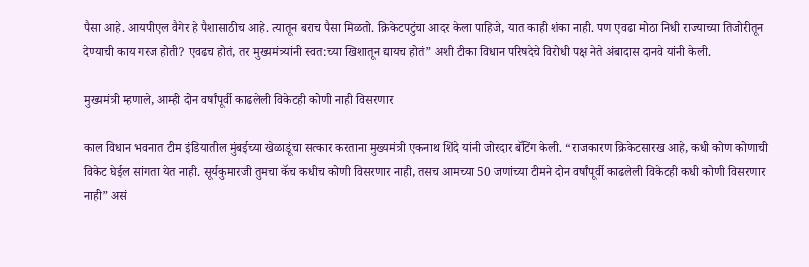पैसा आहे. आयपीएल वैगेर हे पैशासाठीच आहे. त्यातून बराच पैसा मिळतो. क्रिकेटपटुंचा आदर केला पाहिजे, यात काही शंका नाही. पण एवढा मोठा निधी राज्याच्या तिजोरीतून देण्याची काय गरज होती? एवढच होतं, तर मुख्यमंत्र्यांनी स्वत:च्या खिशातून द्यायच होतं” अशी टीका विधान परिषदेचे विरोधी पक्ष नेते अंबादास दानवे यांनी केली.

मुख्यमंत्री म्हणाले, आम्ही दोन वर्षांपूर्वी काढलेली विकेटही कोणी नाही विसरणार

काल विधान भवनात टीम इंडियातील मुंबईच्या खेळाडूंचा सत्कार करताना मुख्यमंत्री एकनाथ शिंदे यांनी जोरदार बॅटिंग केली. “राजकारण क्रिकेटसारख आहे, कधी कोण कोणाची विकेट घेईल सांगता येत नाही. सूर्यकुमारजी तुमचा कॅच कधीच कोणी विसरणार नाही, तसच आमच्या 50 जणांच्या टीमने दोन वर्षांपूर्वी काढलेली विकेटही कधी कोणी विसरणार नाही” असं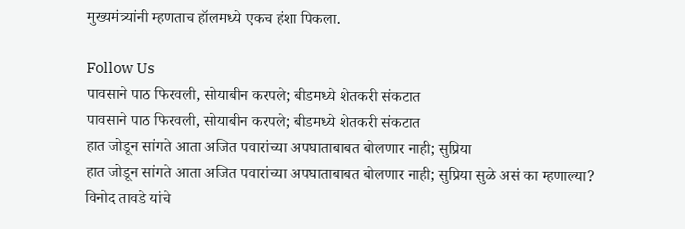मुख्यमंत्र्यांनी म्हणताच हॉलमध्ये एकच हंशा पिकला.

Follow Us
पावसाने पाठ फिरवली, सोयाबीन करपले; बीडमध्ये शेतकरी संकटात
पावसाने पाठ फिरवली, सोयाबीन करपले; बीडमध्ये शेतकरी संकटात
हात जोडून सांगते आता अजित पवारांच्या अपघाताबाबत बोलणार नाही; सुप्रिया
हात जोडून सांगते आता अजित पवारांच्या अपघाताबाबत बोलणार नाही; सुप्रिया सुळे असं का म्हणाल्या?
विनोद तावडे यांचे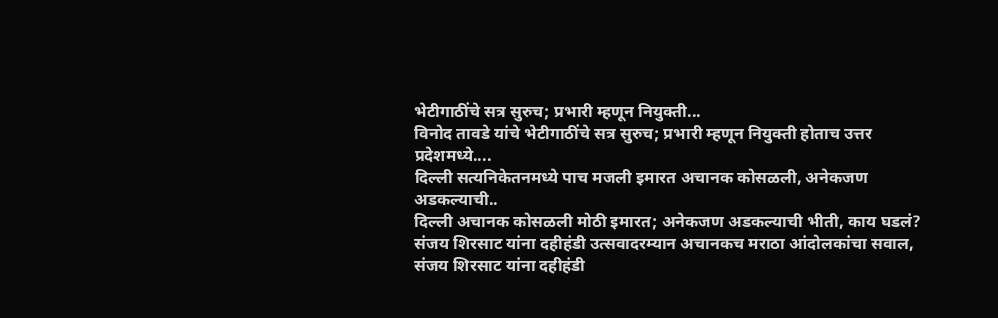भेटीगाठींचे सत्र सुरुच; प्रभारी म्हणून नियुक्ती...
विनोद तावडे यांचे भेटीगाठींचे सत्र सुरुच; प्रभारी म्हणून नियुक्ती होताच उत्तर प्रदेशमध्ये....
दिल्ली सत्यनिकेतनमध्ये पाच मजली इमारत अचानक कोसळली, अनेकजण अडकल्याची..
दिल्ली अचानक कोसळली मोठी इमारत; अनेकजण अडकल्याची भीती, काय घडलं?
संजय शिरसाट यांना दहीहंडी उत्सवादरम्यान अचानकच मराठा आंदोलकांचा सवाल,
संजय शिरसाट यांना दहीहंडी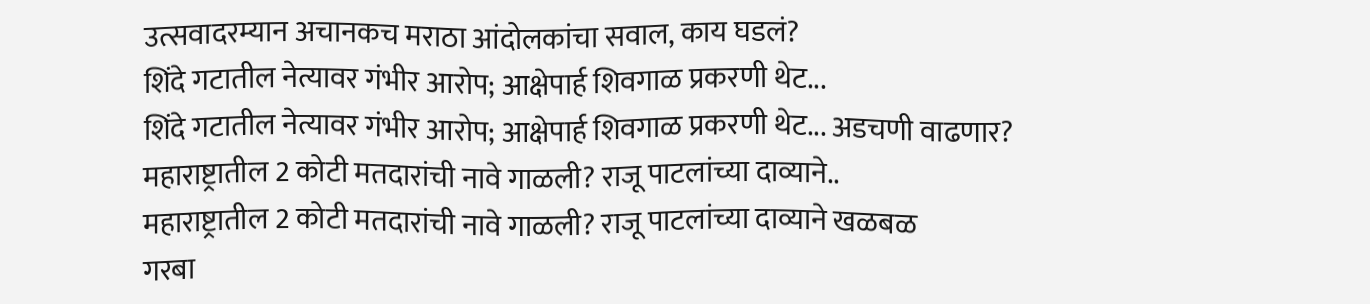उत्सवादरम्यान अचानकच मराठा आंदोलकांचा सवाल, काय घडलं?
शिंदे गटातील नेत्यावर गंभीर आरोप; आक्षेपार्ह शिवगाळ प्रकरणी थेट...
शिंदे गटातील नेत्यावर गंभीर आरोप; आक्षेपार्ह शिवगाळ प्रकरणी थेट... अडचणी वाढणार?
महाराष्ट्रातील 2 कोटी मतदारांची नावे गाळली? राजू पाटलांच्या दाव्याने..
महाराष्ट्रातील 2 कोटी मतदारांची नावे गाळली? राजू पाटलांच्या दाव्याने खळबळ
गरबा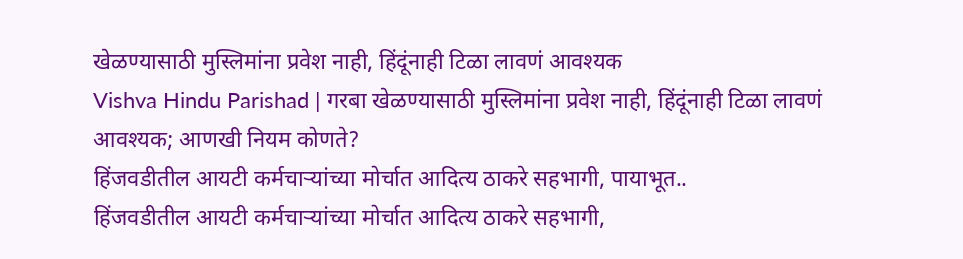खेळण्यासाठी मुस्लिमांना प्रवेश नाही, हिंदूंनाही टिळा लावणं आवश्यक
Vishva Hindu Parishad | गरबा खेळण्यासाठी मुस्लिमांना प्रवेश नाही, हिंदूंनाही टिळा लावणं आवश्यक; आणखी नियम कोणते?
हिंजवडीतील आयटी कर्मचाऱ्यांच्या मोर्चात आदित्य ठाकरे सहभागी, पायाभूत..
हिंजवडीतील आयटी कर्मचाऱ्यांच्या मोर्चात आदित्य ठाकरे सहभागी,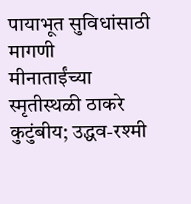पायाभूत सुविधांसाठी मागणी
मीनाताईंच्या स्मृतीस्थळी ठाकरे कुटुंबीय; उद्धव-रश्मी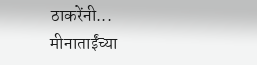ठाकरेंनी...
मीनाताईंच्या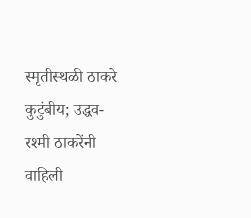स्मृतीस्थळी ठाकरे कुटुंबीय; उद्धव-रश्मी ठाकरेंनी वाहिली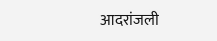आदरांजली